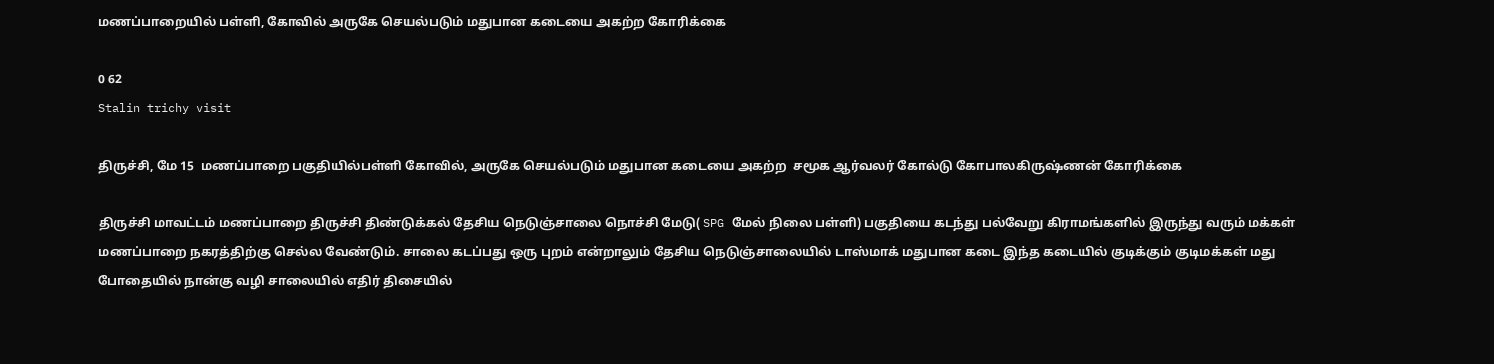மணப்பாறையில் பள்ளி, கோவில் அருகே செயல்படும் மதுபான கடையை அகற்ற கோரிக்கை

0 62
Stalin trichy visit

திருச்சி, மே 15  மணப்பாறை பகுதியில்பள்ளி கோவில், அருகே செயல்படும் மதுபான கடையை அகற்ற  சமூக ஆர்வலர் கோல்டு கோபாலகிருஷ்ணன் கோரிக்கை

திருச்சி மாவட்டம் மணப்பாறை திருச்சி திண்டுக்கல் தேசிய நெடுஞ்சாலை நொச்சி மேடு( SPG மேல் நிலை பள்ளி) பகுதியை கடந்து பல்வேறு கிராமங்களில் இருந்து வரும் மக்கள் மணப்பாறை நகரத்திற்கு செல்ல வேண்டும். சாலை கடப்பது ஒரு புறம் என்றாலும் தேசிய நெடுஞ்சாலையில் டாஸ்மாக் மதுபான கடை இந்த கடையில் குடிக்கும் குடிமக்கள் மது போதையில் நான்கு வழி சாலையில் எதிர் திசையில்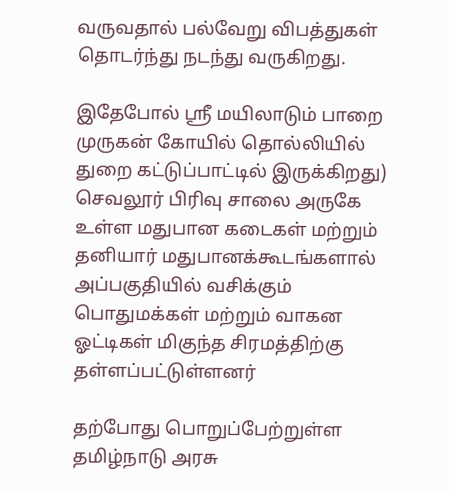வருவதால் பல்வேறு விபத்துகள் தொடர்ந்து நடந்து வருகிறது.

இதேபோல் ஸ்ரீ மயிலாடும் பாறை முருகன் கோயில் தொல்லியில் துறை கட்டுப்பாட்டில் இருக்கிறது) செவலூர் பிரிவு சாலை அருகே உள்ள மதுபான கடைகள் மற்றும் தனியார் மதுபானக்கூடங்களால் அப்பகுதியில் வசிக்கும் பொதுமக்கள் மற்றும் வாகன ஓட்டிகள் மிகுந்த சிரமத்திற்கு தள்ளப்பட்டுள்ளனர்

தற்போது பொறுப்பேற்றுள்ள தமிழ்நாடு அரசு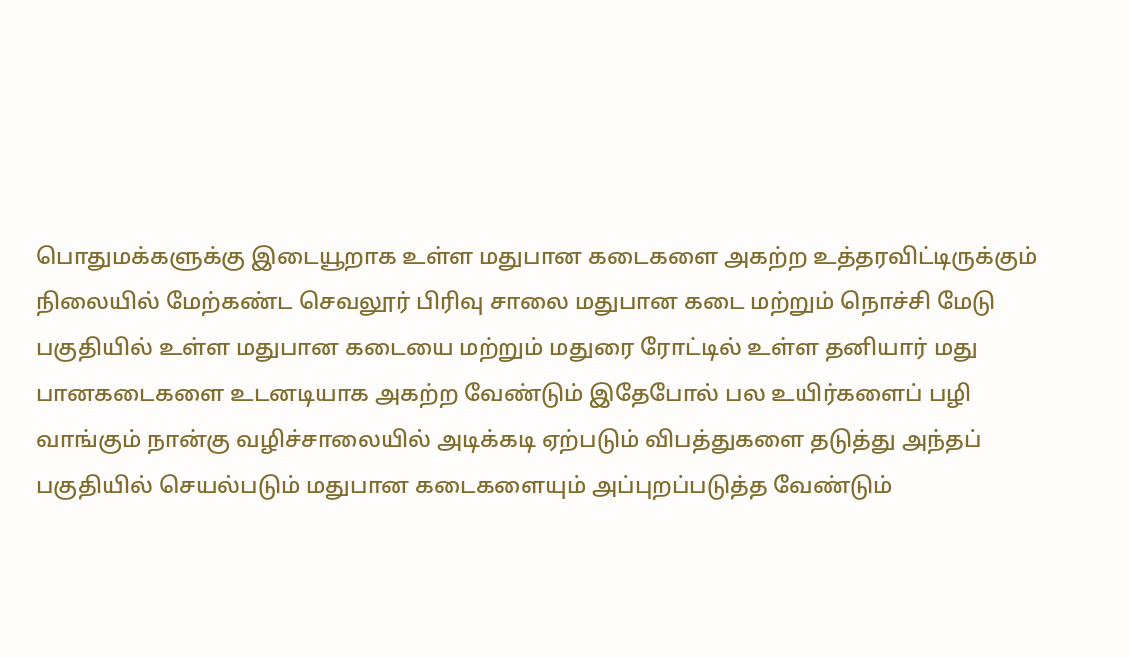பொதுமக்களுக்கு இடையூறாக உள்ள மதுபான கடைகளை அகற்ற உத்தரவிட்டிருக்கும் நிலையில் மேற்கண்ட செவலூர் பிரிவு சாலை மதுபான கடை மற்றும் நொச்சி மேடு பகுதியில் உள்ள மதுபான கடையை மற்றும் மதுரை ரோட்டில் உள்ள தனியார் மது பானகடைகளை உடனடியாக அகற்ற வேண்டும் இதேபோல் பல உயிர்களைப் பழி வாங்கும் நான்கு வழிச்சாலையில் அடிக்கடி ஏற்படும் விபத்துகளை தடுத்து அந்தப் பகுதியில் செயல்படும் மதுபான கடைகளையும் அப்புறப்படுத்த வேண்டும்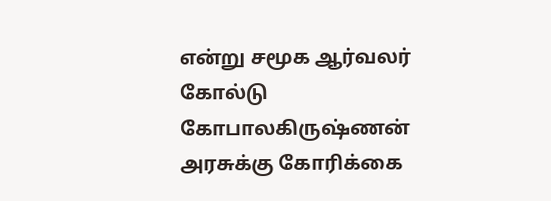என்று சமூக ஆர்வலர் கோல்டு கோபாலகிருஷ்ணன் அரசுக்கு கோரிக்கை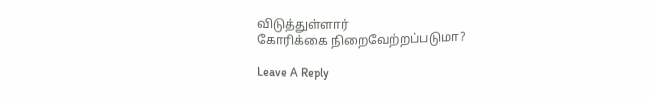விடுத்துள்ளார்
கோரிக்கை நிறைவேற்றப்படுமா?

Leave A Reply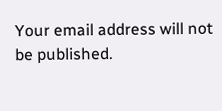Your email address will not be published.